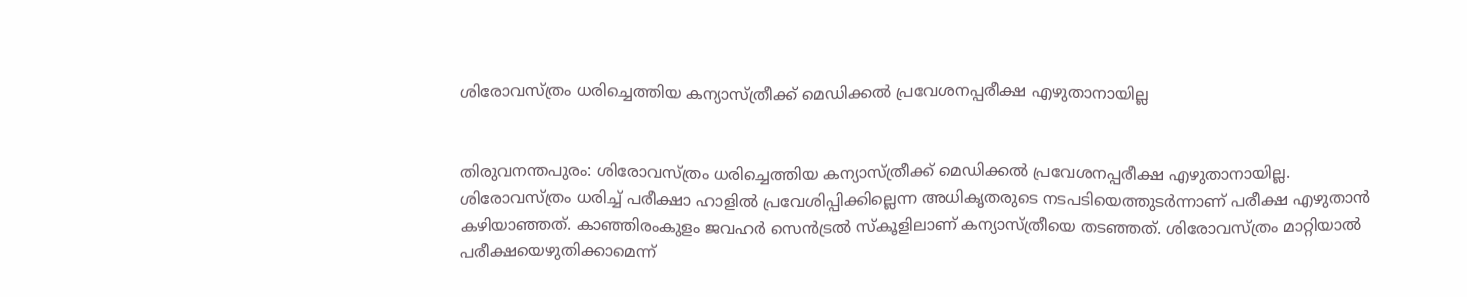ശിരോവസ്ത്രം ധരിച്ചെത്തിയ കന്യാസ്ത്രീക്ക് മെഡിക്കല്‍ പ്രവേശനപ്പരീക്ഷ എഴുതാനായില്ല


തിരുവനന്തപുരം: ശിരോവസ്ത്രം ധരിച്ചെത്തിയ കന്യാസ്ത്രീക്ക് മെഡിക്കല്‍ പ്രവേശനപ്പരീക്ഷ എഴുതാനായില്ല. ശിരോവസ്ത്രം ധരിച്ച് പരീക്ഷാ ഹാളില്‍ പ്രവേശിപ്പിക്കില്ലെന്ന അധികൃതരുടെ നടപടിയെത്തുടര്‍ന്നാണ് പരീക്ഷ എഴുതാന്‍ കഴിയാഞ്ഞത്. കാഞ്ഞിരംകുളം ജവഹര്‍ സെന്‍ട്രല്‍ സ്‌കൂളിലാണ് കന്യാസ്ത്രീയെ തടഞ്ഞത്. ശിരോവസ്ത്രം മാറ്റിയാല്‍ പരീക്ഷയെഴുതിക്കാമെന്ന്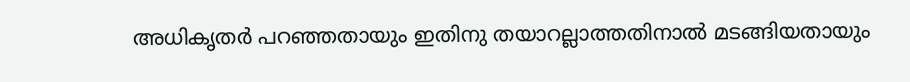അധികൃതര്‍ പറഞ്ഞതായും ഇതിനു തയാറല്ലാത്തതിനാല്‍ മടങ്ങിയതായും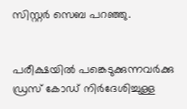സിസ്റ്റര്‍ സെബ പറഞ്ഞു.


പരീക്ഷയില്‍ പങ്കെടുക്കുന്നവര്‍ക്കു ഡ്രസ് കോഡ് നിര്‍ദേശിച്ചുള്ള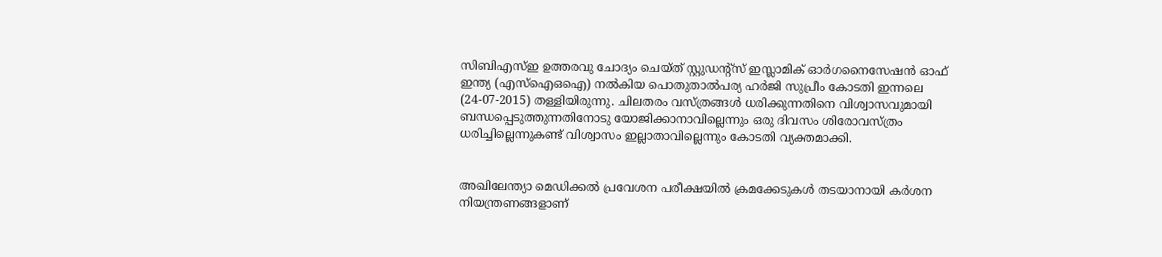സിബിഎസ്ഇ ഉത്തരവു ചോദ്യം ചെയ്ത് സ്റ്റുഡന്റ്‌സ് ഇസ്ലാമിക് ഓര്‍ഗനൈസേഷന്‍ ഓഫ് ഇന്ത്യ (എസ്‌ഐഒഐ) നല്‍കിയ പൊതുതാല്‍പര്യ ഹര്‍ജി സുപ്രീം കോടതി ഇന്നലെ (24-07-2015) തള്ളിയിരുന്നു. ചിലതരം വസ്ത്രങ്ങള്‍ ധരിക്കുന്നതിനെ വിശ്വാസവുമായി ബന്ധപ്പെടുത്തുന്നതിനോടു യോജിക്കാനാവില്ലെന്നും ഒരു ദിവസം ശിരോവസ്ത്രം ധരിച്ചില്ലെന്നുകണ്ട് വിശ്വാസം ഇല്ലാതാവില്ലെന്നും കോടതി വ്യക്തമാക്കി.


അഖിലേന്ത്യാ മെഡിക്കല്‍ പ്രവേശന പരീക്ഷയില്‍ ക്രമക്കേടുകള്‍ തടയാനായി കര്‍ശന നിയന്ത്രണങ്ങളാണ്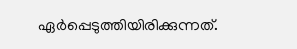ഏര്‍പ്പെടുത്തിയിരിക്കുന്നത്.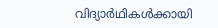വിദ്യാര്‍ഥികള്‍ക്കായി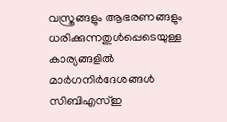വസ്ത്രങ്ങളും ആഭരണങ്ങളും ധരിക്കുന്നതുള്‍പ്പെടെയുള്ള കാര്യങ്ങളില്‍ മാര്‍ഗനിര്‍ദേശങ്ങള്‍ സിബിഎസ്ഇ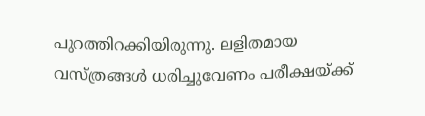പുറത്തിറക്കിയിരുന്നു. ലളിതമായ വസ്ത്രങ്ങള്‍ ധരിച്ചുവേണം പരീക്ഷയ്ക്ക്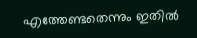എത്തേണ്ടതെന്നും ഇതില്‍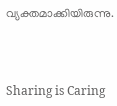വ്യക്തമാക്കിയിരുന്നു.



Sharing is Caring